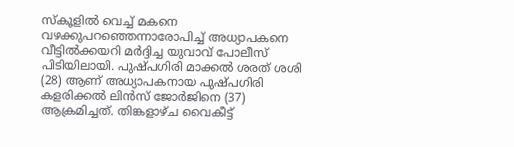സ്കൂളിൽ വെച്ച് മകനെ വഴക്കുപറഞ്ഞെന്നാരോപിച്ച് അധ്യാപകനെ വീട്ടിൽക്കയറി മർദ്ദിച്ച യുവാവ് പോലീസ് പിടിയിലായി. പുഷ്പഗിരി മാക്കൽ ശരത് ശശി (28) ആണ് അധ്യാപകനായ പുഷ്പഗിരി കളരിക്കൽ ലിൻസ് ജോർജിനെ (37) ആക്രമിച്ചത്. തിങ്കളാഴ്ച വൈകീട്ട്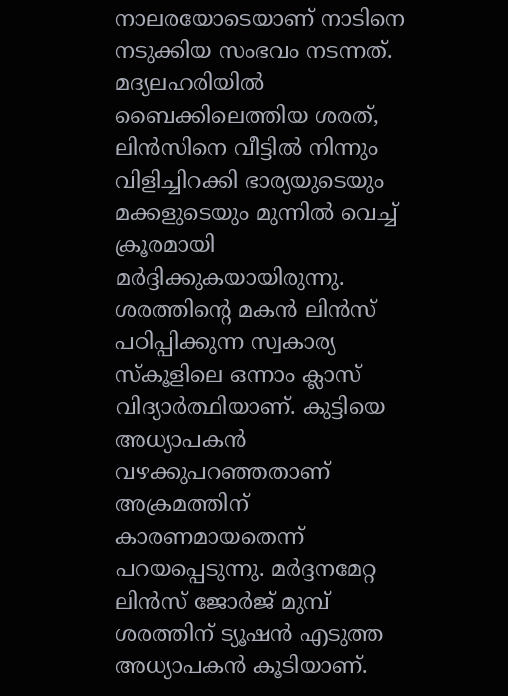നാലരയോടെയാണ് നാടിനെ നടുക്കിയ സംഭവം നടന്നത്.
മദ്യലഹരിയിൽ ബൈക്കിലെത്തിയ ശരത്, ലിൻസിനെ വീട്ടിൽ നിന്നും വിളിച്ചിറക്കി ഭാര്യയുടെയും മക്കളുടെയും മുന്നിൽ വെച്ച് ക്രൂരമായി മർദ്ദിക്കുകയായിരുന്നു. ശരത്തിന്റെ മകൻ ലിൻസ് പഠിപ്പിക്കുന്ന സ്വകാര്യ സ്കൂളിലെ ഒന്നാം ക്ലാസ് വിദ്യാർത്ഥിയാണ്. കുട്ടിയെ അധ്യാപകൻ വഴക്കുപറഞ്ഞതാണ് അക്രമത്തിന് കാരണമായതെന്ന് പറയപ്പെടുന്നു. മർദ്ദനമേറ്റ ലിൻസ് ജോർജ് മുമ്പ് ശരത്തിന് ട്യൂഷൻ എടുത്ത അധ്യാപകൻ കൂടിയാണ്.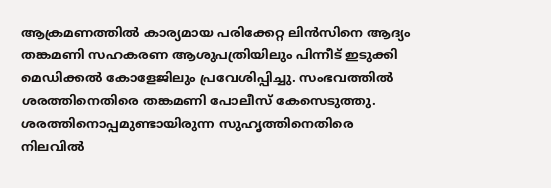ആക്രമണത്തിൽ കാര്യമായ പരിക്കേറ്റ ലിൻസിനെ ആദ്യം തങ്കമണി സഹകരണ ആശുപത്രിയിലും പിന്നീട് ഇടുക്കി മെഡിക്കൽ കോളേജിലും പ്രവേശിപ്പിച്ചു. സംഭവത്തിൽ ശരത്തിനെതിരെ തങ്കമണി പോലീസ് കേസെടുത്തു. ശരത്തിനൊപ്പമുണ്ടായിരുന്ന സുഹൃത്തിനെതിരെ നിലവിൽ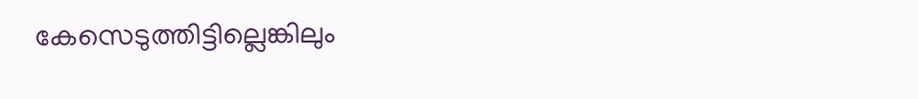കേസെടുത്തിട്ടില്ലെങ്കിലും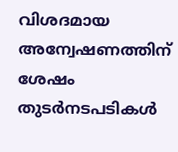വിശദമായ അന്വേഷണത്തിന് ശേഷം തുടർനടപടികൾ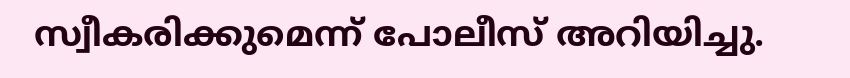സ്വീകരിക്കുമെന്ന് പോലീസ് അറിയിച്ചു.